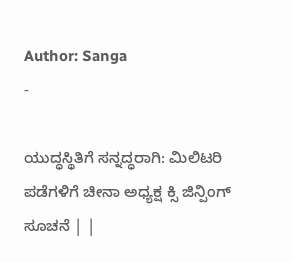Author: Sanga
-

ಯುದ್ಧಸ್ಥಿತಿಗೆ ಸನ್ನದ್ಧರಾಗಿ: ಮಿಲಿಟರಿ ಪಡೆಗಳಿಗೆ ಚೀನಾ ಅಧ್ಯಕ್ಷ ಕ್ಸಿ ಜಿನ್ಪಿಂಗ್ ಸೂಚನೆ | |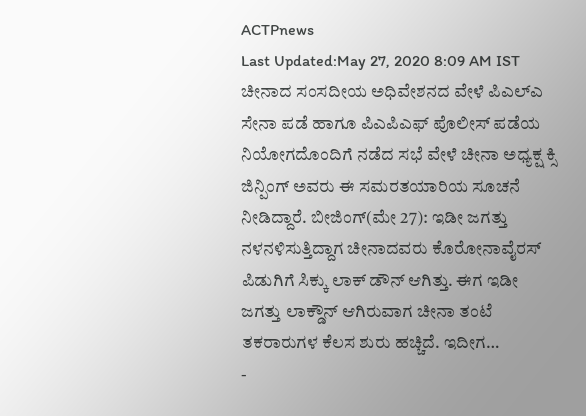ACTPnews
Last Updated:May 27, 2020 8:09 AM IST ಚೀನಾದ ಸಂಸದೀಯ ಅಧಿವೇಶನದ ವೇಳೆ ಪಿಎಲ್ಎ ಸೇನಾ ಪಡೆ ಹಾಗೂ ಪಿಎಪಿಎಫ್ ಪೊಲೀಸ್ ಪಡೆಯ ನಿಯೋಗದೊಂದಿಗೆ ನಡೆದ ಸಭೆ ವೇಳೆ ಚೀನಾ ಅಧ್ಯಕ್ಷ ಕ್ಸಿ ಜಿನ್ಪಿಂಗ್ ಅವರು ಈ ಸಮರತಯಾರಿಯ ಸೂಚನೆ ನೀಡಿದ್ದಾರೆ. ಬೀಜಿಂಗ್(ಮೇ 27): ಇಡೀ ಜಗತ್ತು ನಳನಳಿಸುತ್ತಿದ್ದಾಗ ಚೀನಾದವರು ಕೊರೋನಾವೈರಸ್ ಪಿಡುಗಿಗೆ ಸಿಕ್ಕು ಲಾಕ್ ಡೌನ್ ಆಗಿತ್ತು. ಈಗ ಇಡೀ ಜಗತ್ತು ಲಾಕ್ಡೌನ್ ಆಗಿರುವಾಗ ಚೀನಾ ತಂಟೆ ತಕರಾರುಗಳ ಕೆಲಸ ಶುರು ಹಚ್ಚಿದೆ. ಇದೀಗ…
-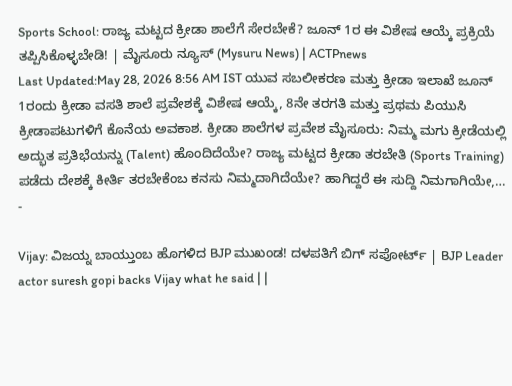Sports School: ರಾಜ್ಯ ಮಟ್ಟದ ಕ್ರೀಡಾ ಶಾಲೆಗೆ ಸೇರಬೇಕೆ? ಜೂನ್ 1ರ ಈ ವಿಶೇಷ ಆಯ್ಕೆ ಪ್ರಕ್ರಿಯೆ ತಪ್ಪಿಸಿಕೊಳ್ಳಬೇಡಿ! | ಮೈಸೂರು ನ್ಯೂಸ್ (Mysuru News) | ACTPnews
Last Updated:May 28, 2026 8:56 AM IST ಯುವ ಸಬಲೀಕರಣ ಮತ್ತು ಕ್ರೀಡಾ ಇಲಾಖೆ ಜೂನ್ 1ರಂದು ಕ್ರೀಡಾ ವಸತಿ ಶಾಲೆ ಪ್ರವೇಶಕ್ಕೆ ವಿಶೇಷ ಆಯ್ಕೆ, 8ನೇ ತರಗತಿ ಮತ್ತು ಪ್ರಥಮ ಪಿಯುಸಿ ಕ್ರೀಡಾಪಟುಗಳಿಗೆ ಕೊನೆಯ ಅವಕಾಶ. ಕ್ರೀಡಾ ಶಾಲೆಗಳ ಪ್ರವೇಶ ಮೈಸೂರು: ನಿಮ್ಮ ಮಗು ಕ್ರೀಡೆಯಲ್ಲಿ ಅದ್ಭುತ ಪ್ರತಿಭೆಯನ್ನು (Talent) ಹೊಂದಿದೆಯೇ? ರಾಜ್ಯ ಮಟ್ಟದ ಕ್ರೀಡಾ ತರಬೇತಿ (Sports Training) ಪಡೆದು ದೇಶಕ್ಕೆ ಕೀರ್ತಿ ತರಬೇಕೆಂಬ ಕನಸು ನಿಮ್ಮದಾಗಿದೆಯೇ? ಹಾಗಿದ್ದರೆ ಈ ಸುದ್ದಿ ನಿಮಗಾಗಿಯೇ,…
-

Vijay: ವಿಜಯ್ನ ಬಾಯ್ತುಂಬ ಹೊಗಳಿದ BJP ಮುಖಂಡ! ದಳಪತಿಗೆ ಬಿಗ್ ಸಪೋರ್ಟ್ | BJP Leader actor suresh gopi backs Vijay what he said | |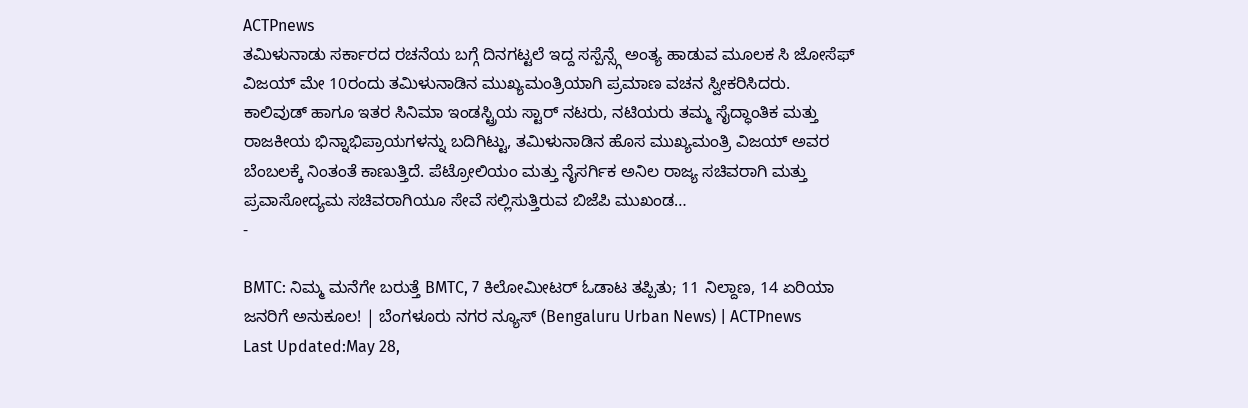ACTPnews
ತಮಿಳುನಾಡು ಸರ್ಕಾರದ ರಚನೆಯ ಬಗ್ಗೆ ದಿನಗಟ್ಟಲೆ ಇದ್ದ ಸಸ್ಪೆನ್ಸ್ಗೆ ಅಂತ್ಯ ಹಾಡುವ ಮೂಲಕ ಸಿ ಜೋಸೆಫ್ ವಿಜಯ್ ಮೇ 10ರಂದು ತಮಿಳುನಾಡಿನ ಮುಖ್ಯಮಂತ್ರಿಯಾಗಿ ಪ್ರಮಾಣ ವಚನ ಸ್ವೀಕರಿಸಿದರು. ಕಾಲಿವುಡ್ ಹಾಗೂ ಇತರ ಸಿನಿಮಾ ಇಂಡಸ್ಟ್ರಿಯ ಸ್ಟಾರ್ ನಟರು, ನಟಿಯರು ತಮ್ಮ ಸೈದ್ಧಾಂತಿಕ ಮತ್ತು ರಾಜಕೀಯ ಭಿನ್ನಾಭಿಪ್ರಾಯಗಳನ್ನು ಬದಿಗಿಟ್ಟು, ತಮಿಳುನಾಡಿನ ಹೊಸ ಮುಖ್ಯಮಂತ್ರಿ ವಿಜಯ್ ಅವರ ಬೆಂಬಲಕ್ಕೆ ನಿಂತಂತೆ ಕಾಣುತ್ತಿದೆ. ಪೆಟ್ರೋಲಿಯಂ ಮತ್ತು ನೈಸರ್ಗಿಕ ಅನಿಲ ರಾಜ್ಯ ಸಚಿವರಾಗಿ ಮತ್ತು ಪ್ರವಾಸೋದ್ಯಮ ಸಚಿವರಾಗಿಯೂ ಸೇವೆ ಸಲ್ಲಿಸುತ್ತಿರುವ ಬಿಜೆಪಿ ಮುಖಂಡ…
-

BMTC: ನಿಮ್ಮ ಮನೆಗೇ ಬರುತ್ತೆ BMTC, 7 ಕಿಲೋಮೀಟರ್ ಓಡಾಟ ತಪ್ಪಿತು; 11 ನಿಲ್ದಾಣ, 14 ಏರಿಯಾ ಜನರಿಗೆ ಅನುಕೂಲ! | ಬೆಂಗಳೂರು ನಗರ ನ್ಯೂಸ್ (Bengaluru Urban News) | ACTPnews
Last Updated:May 28,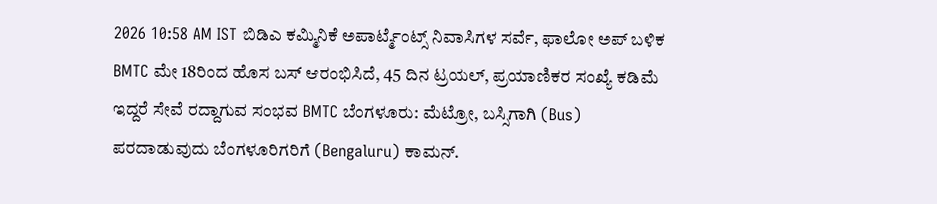2026 10:58 AM IST ಬಿಡಿಎ ಕಮ್ಮಿನಿಕೆ ಅಪಾರ್ಟ್ಮೆಂಟ್ಸ್ ನಿವಾಸಿಗಳ ಸರ್ವೆ, ಫಾಲೋ ಅಪ್ ಬಳಿಕ BMTC ಮೇ 18ರಿಂದ ಹೊಸ ಬಸ್ ಆರಂಭಿಸಿದೆ, 45 ದಿನ ಟ್ರಯಲ್, ಪ್ರಯಾಣಿಕರ ಸಂಖ್ಯೆ ಕಡಿಮೆ ಇದ್ದರೆ ಸೇವೆ ರದ್ದಾಗುವ ಸಂಭವ BMTC ಬೆಂಗಳೂರು: ಮೆಟ್ರೋ, ಬಸ್ಸಿಗಾಗಿ (Bus) ಪರದಾಡುವುದು ಬೆಂಗಳೂರಿಗರಿಗೆ (Bengaluru) ಕಾಮನ್.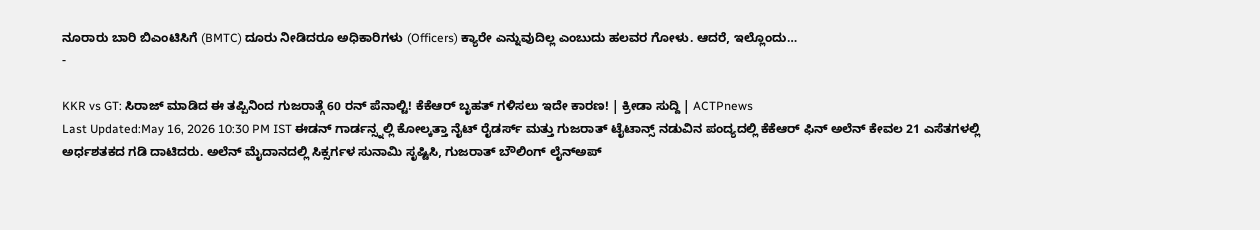ನೂರಾರು ಬಾರಿ ಬಿಎಂಟಿಸಿಗೆ (BMTC) ದೂರು ನೀಡಿದರೂ ಅಧಿಕಾರಿಗಳು (Officers) ಕ್ಯಾರೇ ಎನ್ನುವುದಿಲ್ಲ ಎಂಬುದು ಹಲವರ ಗೋಳು. ಆದರೆ, ಇಲ್ಲೊಂದು…
-

KKR vs GT: ಸಿರಾಜ್ ಮಾಡಿದ ಈ ತಪ್ಪಿನಿಂದ ಗುಜರಾತ್ಗೆ 60 ರನ್ ಪೆನಾಲ್ಟಿ! ಕೆಕೆಆರ್ ಬೃಹತ್ ಗಳಿಸಲು ಇದೇ ಕಾರಣ! | ಕ್ರೀಡಾ ಸುದ್ದಿ | ACTPnews
Last Updated:May 16, 2026 10:30 PM IST ಈಡನ್ ಗಾರ್ಡನ್ಸ್ನಲ್ಲಿ ಕೋಲ್ಕತ್ತಾ ನೈಟ್ ರೈಡರ್ಸ್ ಮತ್ತು ಗುಜರಾತ್ ಟೈಟಾನ್ಸ್ ನಡುವಿನ ಪಂದ್ಯದಲ್ಲಿ ಕೆಕೆಆರ್ ಫಿನ್ ಅಲೆನ್ ಕೇವಲ 21 ಎಸೆತಗಳಲ್ಲಿ ಅರ್ಧಶತಕದ ಗಡಿ ದಾಟಿದರು. ಅಲೆನ್ ಮೈದಾನದಲ್ಲಿ ಸಿಕ್ಸರ್ಗಳ ಸುನಾಮಿ ಸೃಷ್ಟಿಸಿ, ಗುಜರಾತ್ ಬೌಲಿಂಗ್ ಲೈನ್ಅಪ್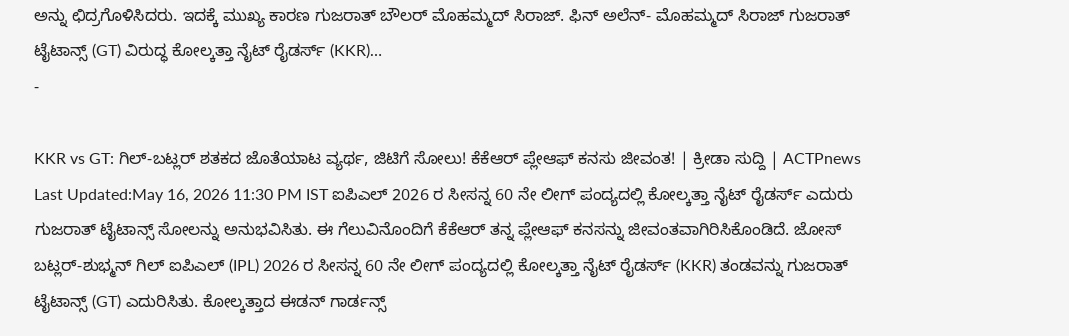ಅನ್ನು ಛಿದ್ರಗೊಳಿಸಿದರು. ಇದಕ್ಕೆ ಮುಖ್ಯ ಕಾರಣ ಗುಜರಾತ್ ಬೌಲರ್ ಮೊಹಮ್ಮದ್ ಸಿರಾಜ್. ಫಿನ್ ಅಲೆನ್- ಮೊಹಮ್ಮದ್ ಸಿರಾಜ್ ಗುಜರಾತ್ ಟೈಟಾನ್ಸ್ (GT) ವಿರುದ್ಧ ಕೋಲ್ಕತ್ತಾ ನೈಟ್ ರೈಡರ್ಸ್ (KKR)…
-

KKR vs GT: ಗಿಲ್-ಬಟ್ಲರ್ ಶತಕದ ಜೊತೆಯಾಟ ವ್ಯರ್ಥ, ಜಿಟಿಗೆ ಸೋಲು! ಕೆಕೆಆರ್ ಪ್ಲೇಆಫ್ ಕನಸು ಜೀವಂತ! | ಕ್ರೀಡಾ ಸುದ್ದಿ | ACTPnews
Last Updated:May 16, 2026 11:30 PM IST ಐಪಿಎಲ್ 2026 ರ ಸೀಸನ್ನ 60 ನೇ ಲೀಗ್ ಪಂದ್ಯದಲ್ಲಿ ಕೋಲ್ಕತ್ತಾ ನೈಟ್ ರೈಡರ್ಸ್ ಎದುರು ಗುಜರಾತ್ ಟೈಟಾನ್ಸ್ ಸೋಲನ್ನು ಅನುಭವಿಸಿತು. ಈ ಗೆಲುವಿನೊಂದಿಗೆ ಕೆಕೆಆರ್ ತನ್ನ ಪ್ಲೇಆಫ್ ಕನಸನ್ನು ಜೀವಂತವಾಗಿರಿಸಿಕೊಂಡಿದೆ. ಜೋಸ್ ಬಟ್ಲರ್-ಶುಭ್ಮನ್ ಗಿಲ್ ಐಪಿಎಲ್ (IPL) 2026 ರ ಸೀಸನ್ನ 60 ನೇ ಲೀಗ್ ಪಂದ್ಯದಲ್ಲಿ ಕೋಲ್ಕತ್ತಾ ನೈಟ್ ರೈಡರ್ಸ್ (KKR) ತಂಡವನ್ನು ಗುಜರಾತ್ ಟೈಟಾನ್ಸ್ (GT) ಎದುರಿಸಿತು. ಕೋಲ್ಕತ್ತಾದ ಈಡನ್ ಗಾರ್ಡನ್ಸ್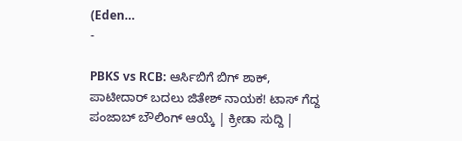(Eden…
-

PBKS vs RCB: ಆರ್ಸಿಬಿಗೆ ಬಿಗ್ ಶಾಕ್, ಪಾಟೀದಾರ್ ಬದಲು ಜಿತೇಶ್ ನಾಯಕ! ಟಾಸ್ ಗೆದ್ದ ಪಂಜಾಬ್ ಬೌಲಿಂಗ್ ಆಯ್ಕೆ | ಕ್ರೀಡಾ ಸುದ್ದಿ |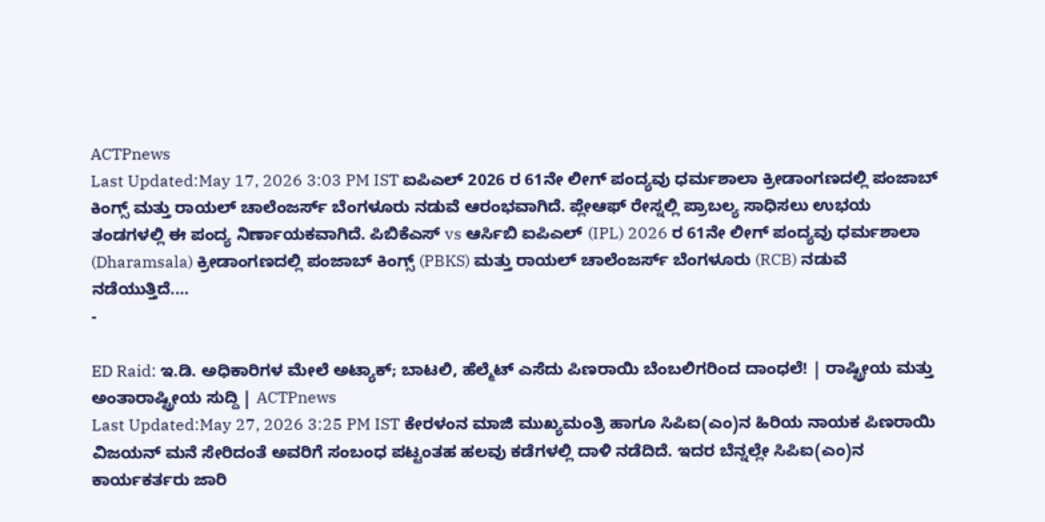ACTPnews
Last Updated:May 17, 2026 3:03 PM IST ಐಪಿಎಲ್ 2026 ರ 61ನೇ ಲೀಗ್ ಪಂದ್ಯವು ಧರ್ಮಶಾಲಾ ಕ್ರೀಡಾಂಗಣದಲ್ಲಿ ಪಂಜಾಬ್ ಕಿಂಗ್ಸ್ ಮತ್ತು ರಾಯಲ್ ಚಾಲೆಂಜರ್ಸ್ ಬೆಂಗಳೂರು ನಡುವೆ ಆರಂಭವಾಗಿದೆ. ಪ್ಲೇಆಫ್ ರೇಸ್ನಲ್ಲಿ ಪ್ರಾಬಲ್ಯ ಸಾಧಿಸಲು ಉಭಯ ತಂಡಗಳಲ್ಲಿ ಈ ಪಂದ್ಯ ನಿರ್ಣಾಯಕವಾಗಿದೆ. ಪಿಬಿಕೆಎಸ್ vs ಆರ್ಸಿಬಿ ಐಪಿಎಲ್ (IPL) 2026 ರ 61ನೇ ಲೀಗ್ ಪಂದ್ಯವು ಧರ್ಮಶಾಲಾ (Dharamsala) ಕ್ರೀಡಾಂಗಣದಲ್ಲಿ ಪಂಜಾಬ್ ಕಿಂಗ್ಸ್ (PBKS) ಮತ್ತು ರಾಯಲ್ ಚಾಲೆಂಜರ್ಸ್ ಬೆಂಗಳೂರು (RCB) ನಡುವೆ ನಡೆಯುತ್ತಿದೆ.…
-

ED Raid: ಇ.ಡಿ. ಅಧಿಕಾರಿಗಳ ಮೇಲೆ ಅಟ್ಯಾಕ್; ಬಾಟಲಿ, ಹೆಲ್ಮೆಟ್ ಎಸೆದು ಪಿಣರಾಯಿ ಬೆಂಬಲಿಗರಿಂದ ದಾಂಧಲೆ! | ರಾಷ್ಟ್ರೀಯ ಮತ್ತು ಅಂತಾರಾಷ್ಟ್ರೀಯ ಸುದ್ದಿ | ACTPnews
Last Updated:May 27, 2026 3:25 PM IST ಕೇರಳಂನ ಮಾಜಿ ಮುಖ್ಯಮಂತ್ರಿ ಹಾಗೂ ಸಿಪಿಐ(ಎಂ)ನ ಹಿರಿಯ ನಾಯಕ ಪಿಣರಾಯಿ ವಿಜಯನ್ ಮನೆ ಸೇರಿದಂತೆ ಅವರಿಗೆ ಸಂಬಂಧ ಪಟ್ಟಂತಹ ಹಲವು ಕಡೆಗಳಲ್ಲಿ ದಾಳಿ ನಡೆದಿದೆ. ಇದರ ಬೆನ್ನಲ್ಲೇ ಸಿಪಿಐ(ಎಂ)ನ ಕಾರ್ಯಕರ್ತರು ಜಾರಿ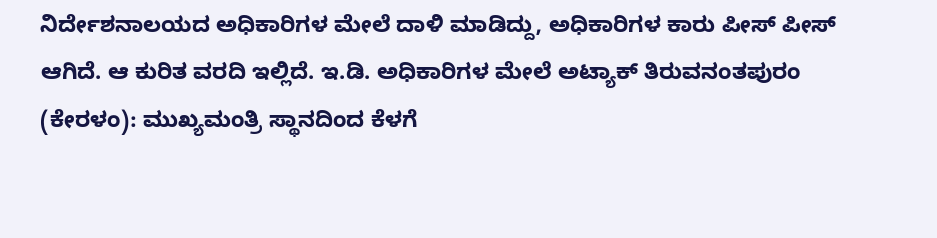ನಿರ್ದೇಶನಾಲಯದ ಅಧಿಕಾರಿಗಳ ಮೇಲೆ ದಾಳಿ ಮಾಡಿದ್ದು, ಅಧಿಕಾರಿಗಳ ಕಾರು ಪೀಸ್ ಪೀಸ್ ಆಗಿದೆ. ಆ ಕುರಿತ ವರದಿ ಇಲ್ಲಿದೆ. ಇ.ಡಿ. ಅಧಿಕಾರಿಗಳ ಮೇಲೆ ಅಟ್ಯಾಕ್ ತಿರುವನಂತಪುರಂ (ಕೇರಳಂ): ಮುಖ್ಯಮಂತ್ರಿ ಸ್ಥಾನದಿಂದ ಕೆಳಗೆ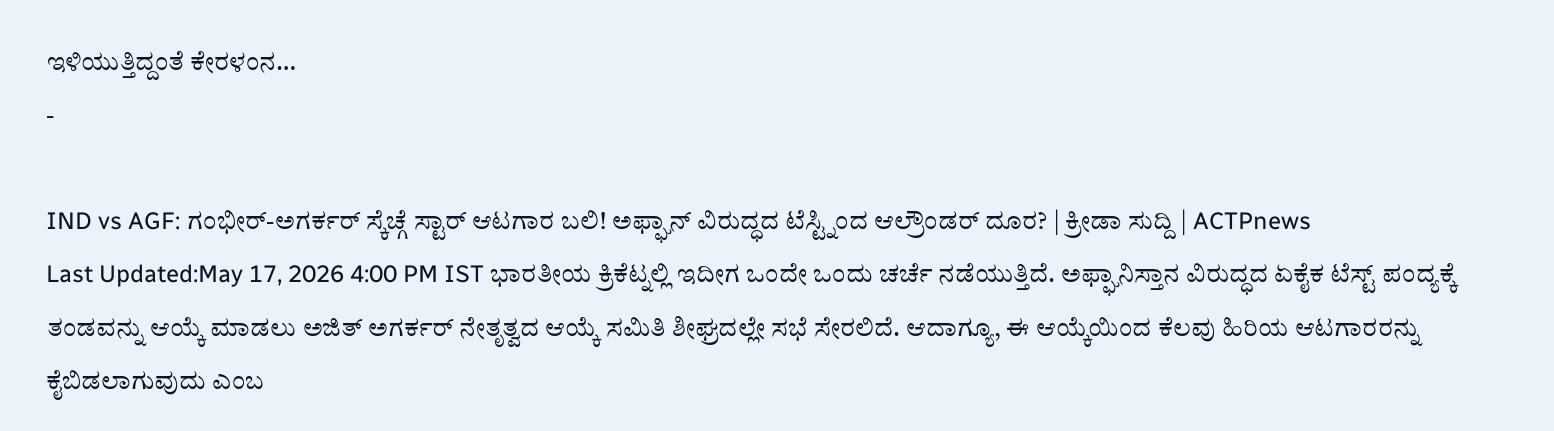ಇಳಿಯುತ್ತಿದ್ದಂತೆ ಕೇರಳಂನ…
-

IND vs AGF: ಗಂಭೀರ್-ಅಗರ್ಕರ್ ಸ್ಕೆಚ್ಗೆ ಸ್ಟಾರ್ ಆಟಗಾರ ಬಲಿ! ಅಫ್ಘಾನ್ ವಿರುದ್ಧದ ಟೆಸ್ಟ್ನಿಂದ ಆಲ್ರೌಂಡರ್ ದೂರ? | ಕ್ರೀಡಾ ಸುದ್ದಿ | ACTPnews
Last Updated:May 17, 2026 4:00 PM IST ಭಾರತೀಯ ಕ್ರಿಕೆಟ್ನಲ್ಲಿ ಇದೀಗ ಒಂದೇ ಒಂದು ಚರ್ಚೆ ನಡೆಯುತ್ತಿದೆ. ಅಫ್ಘಾನಿಸ್ತಾನ ವಿರುದ್ಧದ ಏಕೈಕ ಟೆಸ್ಟ್ ಪಂದ್ಯಕ್ಕೆ ತಂಡವನ್ನು ಆಯ್ಕೆ ಮಾಡಲು ಅಜಿತ್ ಅಗರ್ಕರ್ ನೇತೃತ್ವದ ಆಯ್ಕೆ ಸಮಿತಿ ಶೀಘ್ರದಲ್ಲೇ ಸಭೆ ಸೇರಲಿದೆ. ಆದಾಗ್ಯೂ, ಈ ಆಯ್ಕೆಯಿಂದ ಕೆಲವು ಹಿರಿಯ ಆಟಗಾರರನ್ನು ಕೈಬಿಡಲಾಗುವುದು ಎಂಬ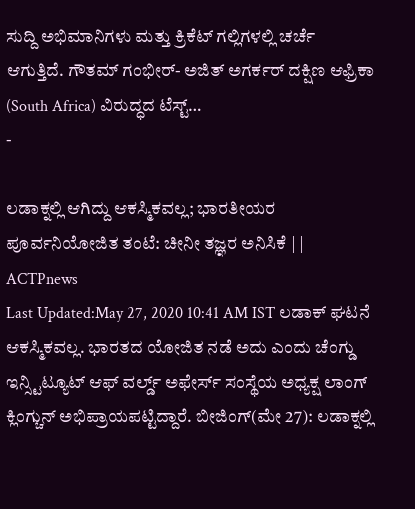ಸುದ್ದಿ ಅಭಿಮಾನಿಗಳು ಮತ್ತು ಕ್ರಿಕೆಟ್ ಗಲ್ಲಿಗಳಲ್ಲಿ ಚರ್ಚೆ ಆಗುತ್ತಿದೆ. ಗೌತಮ್ ಗಂಭೀರ್- ಅಜಿತ್ ಅಗರ್ಕರ್ ದಕ್ಷಿಣ ಆಫ್ರಿಕಾ (South Africa) ವಿರುದ್ಧದ ಟೆಸ್ಟ್…
-

ಲಡಾಕ್ನಲ್ಲಿ ಆಗಿದ್ದು ಆಕಸ್ಮಿಕವಲ್ಲ; ಭಾರತೀಯರ ಪೂರ್ವನಿಯೋಜಿತ ತಂಟೆ: ಚೀನೀ ತಜ್ಞರ ಅನಿಸಿಕೆ | | ACTPnews
Last Updated:May 27, 2020 10:41 AM IST ಲಡಾಕ್ ಘಟನೆ ಆಕಸ್ಮಿಕವಲ್ಲ. ಭಾರತದ ಯೋಜಿತ ನಡೆ ಅದು ಎಂದು ಚೆಂಗ್ಡು ಇನ್ಸ್ಟಿಟ್ಯೂಟ್ ಆಫ್ ವರ್ಲ್ಡ್ ಅಫೇರ್ಸ್ ಸಂಸ್ಥೆಯ ಅಧ್ಯಕ್ಷ ಲಾಂಗ್ ಕ್ಲಿಂಗ್ಚುನ್ ಅಭಿಪ್ರಾಯಪಟ್ಟಿದ್ದಾರೆ. ಬೀಜಿಂಗ್(ಮೇ 27): ಲಡಾಕ್ನಲ್ಲಿ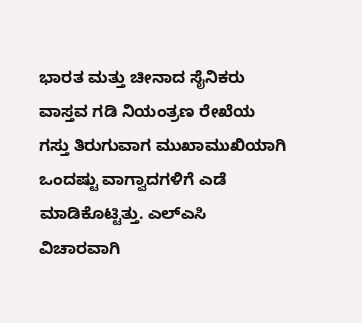ಭಾರತ ಮತ್ತು ಚೀನಾದ ಸೈನಿಕರು ವಾಸ್ತವ ಗಡಿ ನಿಯಂತ್ರಣ ರೇಖೆಯ ಗಸ್ತು ತಿರುಗುವಾಗ ಮುಖಾಮುಖಿಯಾಗಿ ಒಂದಷ್ಟು ವಾಗ್ವಾದಗಳಿಗೆ ಎಡೆ ಮಾಡಿಕೊಟ್ಟಿತ್ತು. ಎಲ್ಎಸಿ ವಿಚಾರವಾಗಿ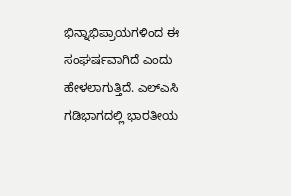ಭಿನ್ನಾಭಿಪ್ರಾಯಗಳಿಂದ ಈ ಸಂಘರ್ಷವಾಗಿದೆ ಎಂದು ಹೇಳಲಾಗುತ್ತಿದೆ. ಎಲ್ಎಸಿ ಗಡಿಭಾಗದಲ್ಲಿ ಭಾರತೀಯ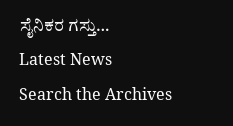ಸೈನಿಕರ ಗಸ್ತು…
Latest News
Search the Archives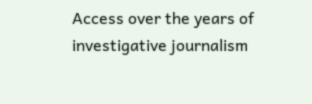Access over the years of investigative journalism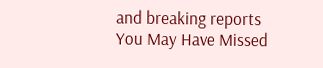and breaking reports
You May Have Missed